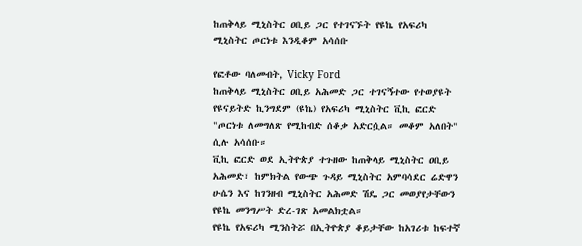ከጠቅላይ ሚኒስትር ዐቢይ ጋር የተገናኙት የዩኬ የአፍሪካ ሚኒስትር ጦርነቱ እንዲቆም አሳሰቡ

የፎቶው ባለመብት, Vicky Ford
ከጠቅላይ ሚኒስትር ዐቢይ አሕመድ ጋር ተገናኝተው የተወያዩት የዩናይትድ ኪንግደም (ዩኬ) የአፍሪካ ሚኒስትር ቪኪ ፎርድ "ጦርነቱ ለመግለጽ የሚከብድ ሰቆቃ አድርሷል። መቆም አለበት" ሲሉ አሳሰቡ።
ቪኪ ፎርድ ወደ ኢትዮጵያ ተጉዘው ከጠቅላይ ሚኒስትር ዐቢይ አሕመድ፣ ከምክትል የውጭ ጉዳይ ሚኒስትር አምባሳደር ሬድዋን ሁሴን እና ከገንዘብ ሚኒስትር አሕመድ ሽዴ ጋር መወያየታቸውን የዩኬ መንግሥት ድረ-ገጽ አመልክቷል።
የዩኬ የአፍሪካ ሚንስትሯ በኢትዮጵያ ቆይታቸው ከአገሪቱ ከፍተኛ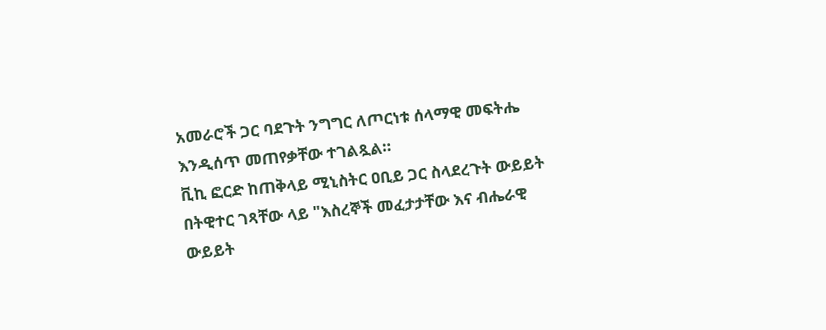አመራሮች ጋር ባደጉት ንግግር ለጦርነቱ ሰላማዊ መፍትሔ እንዲሰጥ መጠየቃቸው ተገልጿል።
ቪኪ ፎርድ ከጠቅላይ ሚኒስትር ዐቢይ ጋር ስላደረጉት ውይይት በትዊተር ገጻቸው ላይ "እስረኞች መፈታታቸው እና ብሔራዊ ውይይት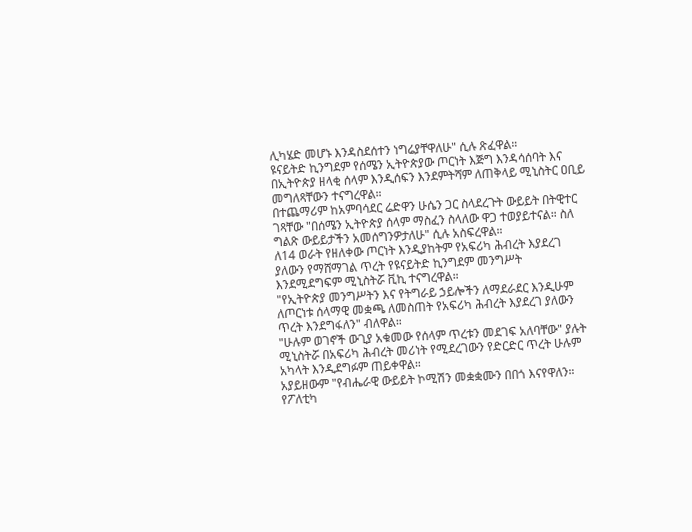ሊካሄድ መሆኑ እንዳስደሰተን ነግሬያቸዋለሁ" ሲሉ ጽፈዋል።
ዩናይትድ ኪንግደም የሰሜን ኢትዮጵያው ጦርነት እጅግ እንዳሳሰባት እና በኢትዮጵያ ዘላቂ ሰላም እንዲሰፍን እንደምትሻም ለጠቅላይ ሚኒስትር ዐቢይ መግለጻቸውን ተናግረዋል።
በተጨማሪም ከአምባሳደር ሬድዋን ሁሴን ጋር ስላደረጉት ውይይት በትዊተር ገጻቸው "በሰሜን ኢትዮጵያ ሰላም ማስፈን ስላለው ዋጋ ተወያይተናል። ስለ ግልጽ ውይይታችን አመሰግንዎታለሁ" ሲሉ አስፍረዋል።
ለ14 ወራት የዘለቀው ጦርነት እንዲያከትም የአፍሪካ ሕብረት እያደረገ ያለውን የማሸማገል ጥረት የዩናይትድ ኪንግደም መንግሥት እንደሚደግፍም ሚኒስትሯ ቪኪ ተናግረዋል።
"የኢትዮጵያ መንግሥትን እና የትግራይ ኃይሎችን ለማደራደር እንዲሁም ለጦርነቱ ሰላማዊ መቋጫ ለመስጠት የአፍሪካ ሕብረት እያደረገ ያለውን ጥረት እንደግፋለን" ብለዋል።
"ሁሉም ወገኖች ውጊያ አቁመው የሰላም ጥረቱን መደገፍ አለባቸው" ያሉት ሚኒስትሯ በአፍሪካ ሕብረት መሪነት የሚደረገውን የድርድር ጥረት ሁሉም አካላት እንዲደግፉም ጠይቀዋል።
አያይዘውም "የብሔራዊ ውይይት ኮሚሽን መቋቋሙን በበጎ እናየዋለን። የፖለቲካ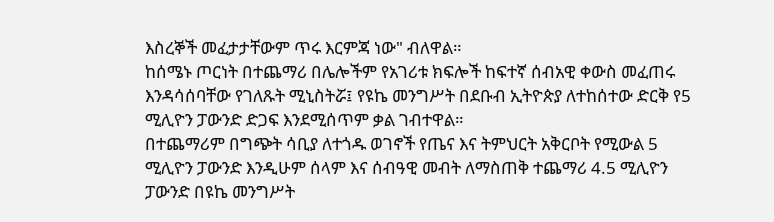እስረኞች መፈታታቸውም ጥሩ እርምጃ ነው" ብለዋል።
ከሰሜኑ ጦርነት በተጨማሪ በሌሎችም የአገሪቱ ክፍሎች ከፍተኛ ሰብአዊ ቀውስ መፈጠሩ እንዳሳሰባቸው የገለጹት ሚኒስትሯ፤ የዩኬ መንግሥት በደቡብ ኢትዮጵያ ለተከሰተው ድርቅ የ5 ሚሊዮን ፓውንድ ድጋፍ እንደሚሰጥም ቃል ገብተዋል።
በተጨማሪም በግጭት ሳቢያ ለተጎዱ ወገኖች የጤና እና ትምህርት አቅርቦት የሚውል 5 ሚሊዮን ፓውንድ እንዲሁም ሰላም እና ሰብዓዊ መብት ለማስጠቅ ተጨማሪ 4.5 ሚሊዮን ፓውንድ በዩኬ መንግሥት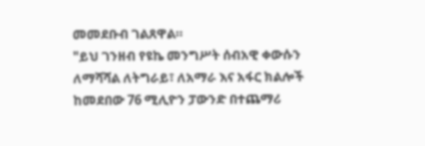መመደቡብ ገልጸዋል።
"ይህ ገንዘብ የዩኬ መንግሥት ሰብአዊ ቀውሱን ለማሻሻል ለትግራይ፣ ለአማራ እና አፋር ክልሎች ከመደበው 76 ሚሊዮን ፓውንድ በተጨማሪ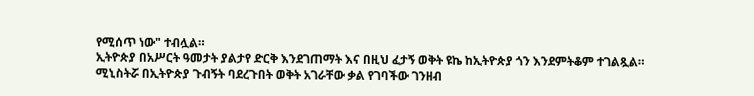የሚሰጥ ነው" ተብሏል።
ኢትዮጵያ በአሥርት ዓመታት ያልታየ ድርቅ እንደገጠማት እና በዚህ ፈታኝ ወቅት ዩኬ ከኢትዮጵያ ጎን እንደምትቆም ተገልጿል።
ሚኒስትሯ በኢትዮጵያ ጉብኝት ባደረጉበት ወቅት አገራቸው ቃል የገባችው ገንዘብ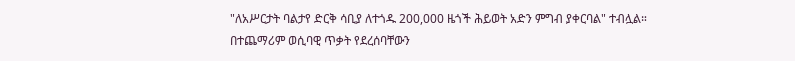"ለአሥርታት ባልታየ ድርቅ ሳቢያ ለተጎዱ 200,000 ዜጎች ሕይወት አድን ምግብ ያቀርባል" ተብሏል።
በተጨማሪም ወሲባዊ ጥቃት የደረሰባቸውን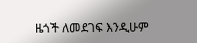ዜጎች ለመደገፍ እንዲሁም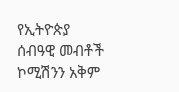የኢትዮጵያ ሰብዓዊ መብቶች ኮሚሽንን አቅም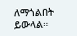ለማጎልበት ይውላል።